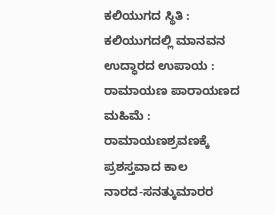ಕಲಿಯುಗದ ಸ್ಥಿತಿ : ಕಲಿಯುಗದಲ್ಲಿ ಮಾನವನ ಉದ್ಧಾರದ ಉಪಾಯ : ರಾಮಾಯಣ ಪಾರಾಯಣದ ಮಹಿಮೆ : ರಾಮಾಯಣಶ್ರವಣಕ್ಕೆ ಪ್ರಶಸ್ತವಾದ ಕಾಲ
ನಾರದ-ಸನತ್ಕುಮಾರರ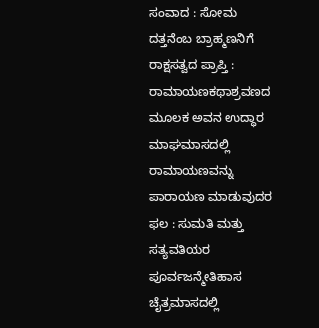ಸಂವಾದ : ಸೋಮ ದತ್ತನೆಂಬ ಬ್ರಾಹ್ಮಣನಿಗೆ ರಾಕ್ಷಸತ್ವದ ಪ್ರಾಪ್ತಿ : ರಾಮಾಯಣಕಥಾಶ್ರವಣದ ಮೂಲಕ ಅವನ ಉದ್ಧಾರ
ಮಾಘಮಾಸದಲ್ಲಿ ರಾಮಾಯಣವನ್ನು ಪಾರಾಯಣ ಮಾಡುವುದರ ಫಲ : ಸುಮತಿ ಮತ್ತು ಸತ್ಯವತಿಯರ ಪೂರ್ವಜನ್ಮೇತಿಹಾಸ
ಚೈತ್ರಮಾಸದಲ್ಲಿ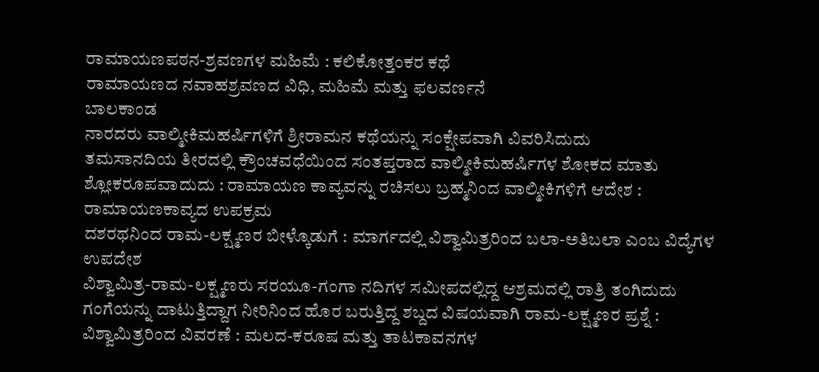ರಾಮಾಯಣಪಠನ-ಶ್ರವಣಗಳ ಮಹಿಮೆ : ಕಲಿಕೋತ್ತಂಕರ ಕಥೆ
ರಾಮಾಯಣದ ನವಾಹಶ್ರವಣದ ವಿಧಿ, ಮಹಿಮೆ ಮತ್ತು ಫಲವರ್ಣನೆ
ಬಾಲಕಾಂಡ
ನಾರದರು ವಾಲ್ಮೀಕಿಮಹರ್ಷಿಗಳಿಗೆ ಶ್ರೀರಾಮನ ಕಥೆಯನ್ನು ಸಂಕ್ಷೇಪವಾಗಿ ವಿವರಿಸಿದುದು
ತಮಸಾನದಿಯ ತೀರದಲ್ಲಿ ಕ್ರೌಂಚವಧೆಯಿಂದ ಸಂತಪ್ತರಾದ ವಾಲ್ಮೀಕಿಮಹರ್ಷಿಗಳ ಶೋಕದ ಮಾತು ಶ್ಲೋಕರೂಪವಾದುದು : ರಾಮಾಯಣ ಕಾವ್ಯವನ್ನು ರಚಿಸಲು ಬ್ರಹ್ಮನಿಂದ ವಾಲ್ಮೀಕಿಗಳಿಗೆ ಆದೇಶ : ರಾಮಾಯಣಕಾವ್ಯದ ಉಪಕ್ರಮ
ದಶರಥನಿಂದ ರಾಮ-ಲಕ್ಷ್ಮಣರ ಬೀಳ್ಕೊಡುಗೆ : ಮಾರ್ಗದಲ್ಲಿ ವಿಶ್ವಾಮಿತ್ರರಿಂದ ಬಲಾ-ಅತಿಬಲಾ ಎಂಬ ವಿದ್ಯೆಗಳ ಉಪದೇಶ
ವಿಶ್ವಾಮಿತ್ರ-ರಾಮ-ಲಕ್ಷ್ಮಣರು ಸರಯೂ-ಗಂಗಾ ನದಿಗಳ ಸಮೀಪದಲ್ಲಿದ್ದ ಆಶ್ರಮದಲ್ಲಿ ರಾತ್ರಿ ತಂಗಿದುದು
ಗಂಗೆಯನ್ನು ದಾಟುತ್ತಿದ್ದಾಗ ನೀರಿನಿಂದ ಹೊರ ಬರುತ್ತಿದ್ದ ಶಬ್ದದ ವಿಷಯವಾಗಿ ರಾಮ-ಲಕ್ಷ್ಮಣರ ಪ್ರಶ್ನೆ : ವಿಶ್ವಾಮಿತ್ರರಿಂದ ವಿವರಣೆ : ಮಲದ-ಕರೂಷ ಮತ್ತು ತಾಟಕಾವನಗಳ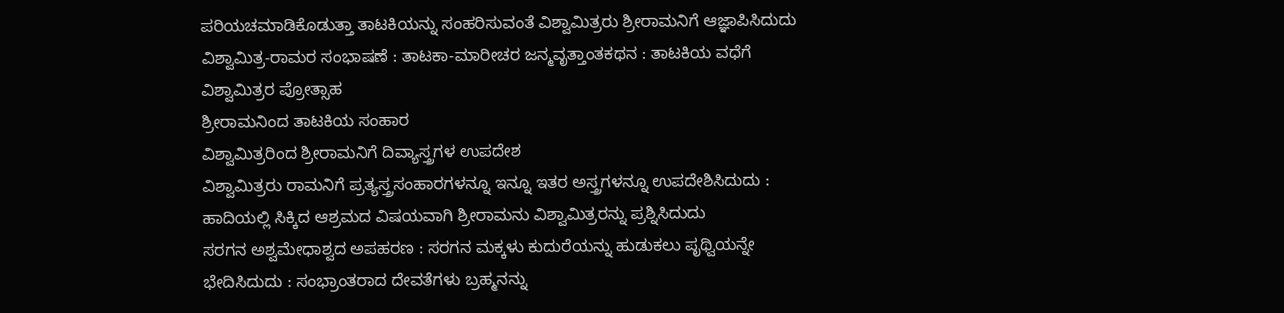ಪರಿಯಚಮಾಡಿಕೊಡುತ್ತಾ ತಾಟಕಿಯನ್ನು ಸಂಹರಿಸುವಂತೆ ವಿಶ್ವಾಮಿತ್ರರು ಶ್ರೀರಾಮನಿಗೆ ಆಜ್ಞಾಪಿಸಿದುದು
ವಿಶ್ವಾಮಿತ್ರ-ರಾಮರ ಸಂಭಾಷಣೆ : ತಾಟಕಾ-ಮಾರೀಚರ ಜನ್ಮವೃತ್ತಾಂತಕಥನ : ತಾಟಕಿಯ ವಧೆಗೆ ವಿಶ್ವಾಮಿತ್ರರ ಪ್ರೋತ್ಸಾಹ
ಶ್ರೀರಾಮನಿಂದ ತಾಟಕಿಯ ಸಂಹಾರ
ವಿಶ್ವಾಮಿತ್ರರಿಂದ ಶ್ರೀರಾಮನಿಗೆ ದಿವ್ಯಾಸ್ತ್ರಗಳ ಉಪದೇಶ
ವಿಶ್ವಾಮಿತ್ರರು ರಾಮನಿಗೆ ಪ್ರತ್ಯಸ್ತ್ರಸಂಹಾರಗಳನ್ನೂ ಇನ್ನೂ ಇತರ ಅಸ್ತ್ರಗಳನ್ನೂ ಉಪದೇಶಿಸಿದುದು : ಹಾದಿಯಲ್ಲಿ ಸಿಕ್ಕಿದ ಆಶ್ರಮದ ವಿಷಯವಾಗಿ ಶ್ರೀರಾಮನು ವಿಶ್ವಾಮಿತ್ರರನ್ನು ಪ್ರಶ್ನಿಸಿದುದು
ಸರಗನ ಅಶ್ವಮೇಧಾಶ್ವದ ಅಪಹರಣ : ಸರಗನ ಮಕ್ಕಳು ಕುದುರೆಯನ್ನು ಹುಡುಕಲು ಪೃಥ್ವಿಯನ್ನೇ ಭೇದಿಸಿದುದು : ಸಂಭ್ರಾಂತರಾದ ದೇವತೆಗಳು ಬ್ರಹ್ಮನನ್ನು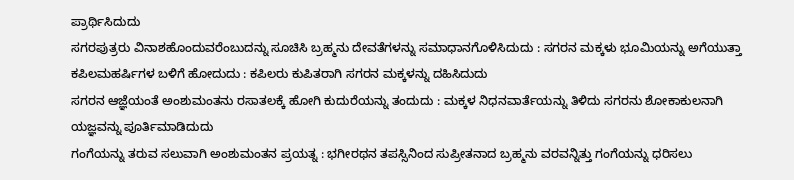ಪ್ರಾರ್ಥಿಸಿದುದು
ಸಗರಪುತ್ರರು ವಿನಾಶಹೊಂದುವರೆಂಬುದನ್ನು ಸೂಚಿಸಿ ಬ್ರಹ್ಮನು ದೇವತೆಗಳನ್ನು ಸಮಾಧಾನಗೊಳಿಸಿದುದು : ಸಗರನ ಮಕ್ಕಳು ಭೂಮಿಯನ್ನು ಅಗೆಯುತ್ತಾ ಕಪಿಲಮಹರ್ಷಿಗಳ ಬಳಿಗೆ ಹೋದುದು : ಕಪಿಲರು ಕುಪಿತರಾಗಿ ಸಗರನ ಮಕ್ಕಳನ್ನು ದಹಿಸಿದುದು
ಸಗರನ ಆಜ್ಞೆಯಂತೆ ಅಂಶುಮಂತನು ರಸಾತಲಕ್ಕೆ ಹೋಗಿ ಕುದುರೆಯನ್ನು ತಂದುದು : ಮಕ್ಕಳ ನಿಧನವಾರ್ತೆಯನ್ನು ತಿಳಿದು ಸಗರನು ಶೋಕಾಕುಲನಾಗಿ ಯಜ್ಞವನ್ನು ಪೂರ್ತಿಮಾಡಿದುದು
ಗಂಗೆಯನ್ನು ತರುವ ಸಲುವಾಗಿ ಅಂಶುಮಂತನ ಪ್ರಯತ್ನ : ಭಗೀರಥನ ತಪಸ್ಸಿನಿಂದ ಸುಪ್ರೀತನಾದ ಬ್ರಹ್ಮನು ವರವನ್ನಿತ್ತು ಗಂಗೆಯನ್ನು ಧರಿಸಲು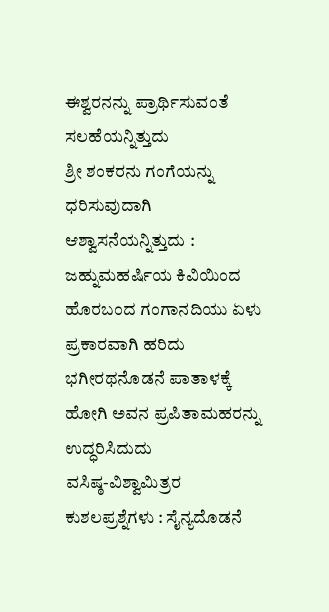ಈಶ್ವರನನ್ನು ಪ್ರಾರ್ಥಿಸುವಂತೆ ಸಲಹೆಯನ್ನಿತ್ತುದು
ಶ್ರೀ ಶಂಕರನು ಗಂಗೆಯನ್ನು ಧರಿಸುವುದಾಗಿ ಆಶ್ವಾಸನೆಯನ್ನಿತ್ತುದು : ಜಹ್ನುಮಹರ್ಷಿಯ ಕಿವಿಯಿಂದ ಹೊರಬಂದ ಗಂಗಾನದಿಯು ಏಳು ಪ್ರಕಾರವಾಗಿ ಹರಿದು ಭಗೀರಥನೊಡನೆ ಪಾತಾಳಕ್ಕೆ ಹೋಗಿ ಅವನ ಪ್ರಪಿತಾಮಹರನ್ನು ಉದ್ಧರಿಸಿದುದು
ವಸಿಷ್ಠ-ವಿಶ್ವಾಮಿತ್ರರ ಕುಶಲಪ್ರಶ್ನೆಗಳು : ಸೈನ್ಯದೊಡನೆ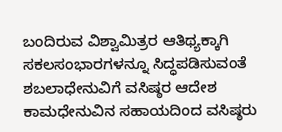ಬಂದಿರುವ ವಿಶ್ವಾಮಿತ್ರರ ಆತಿಥ್ಯಕ್ಕಾಗಿ ಸಕಲಸಂಭಾರಗಳನ್ನೂ ಸಿದ್ಧಪಡಿಸುವಂತೆ ಶಬಲಾಧೇನುವಿಗೆ ವಸಿಷ್ಠರ ಆದೇಶ
ಕಾಮಧೇನುವಿನ ಸಹಾಯದಿಂದ ವಸಿಷ್ಠರು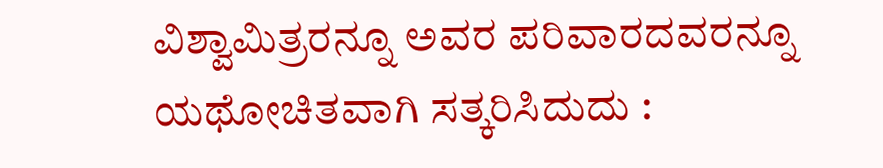ವಿಶ್ವಾಮಿತ್ರರನ್ನೂ ಅವರ ಪರಿವಾರದವರನ್ನೂ ಯಥೋಚಿತವಾಗಿ ಸತ್ಕರಿಸಿದುದು :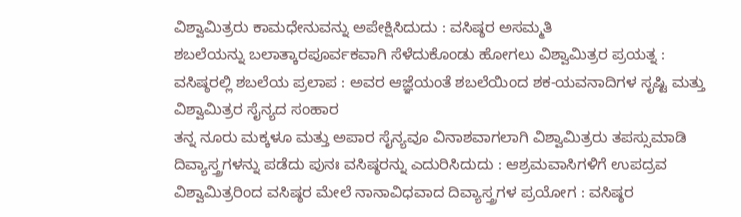ವಿಶ್ವಾಮಿತ್ರರು ಕಾಮಧೇನುವನ್ನು ಅಪೇಕ್ಷಿಸಿದುದು : ವಸಿಷ್ಠರ ಅಸಮ್ಮತಿ
ಶಬಲೆಯನ್ನು ಬಲಾತ್ಕಾರಪೂರ್ವಕವಾಗಿ ಸೆಳೆದುಕೊಂಡು ಹೋಗಲು ವಿಶ್ವಾಮಿತ್ರರ ಪ್ರಯತ್ನ : ವಸಿಷ್ಠರಲ್ಲಿ ಶಬಲೆಯ ಪ್ರಲಾಪ : ಅವರ ಆಜ್ಞೆಯಂತೆ ಶಬಲೆಯಿಂದ ಶಕ-ಯವನಾದಿಗಳ ಸೃಷ್ಟಿ ಮತ್ತು ವಿಶ್ವಾಮಿತ್ರರ ಸೈನ್ಯದ ಸಂಹಾರ
ತನ್ನ ನೂರು ಮಕ್ಕಳೂ ಮತ್ತು ಅಪಾರ ಸೈನ್ಯವೂ ವಿನಾಶವಾಗಲಾಗಿ ವಿಶ್ವಾಮಿತ್ರರು ತಪಸ್ಸುಮಾಡಿ ದಿವ್ಯಾಸ್ತ್ರಗಳನ್ನು ಪಡೆದು ಪುನಃ ವಸಿಷ್ಠರನ್ನು ಎದುರಿಸಿದುದು : ಆಶ್ರಮವಾಸಿಗಳಿಗೆ ಉಪದ್ರವ
ವಿಶ್ವಾಮಿತ್ರರಿಂದ ವಸಿಷ್ಠರ ಮೇಲೆ ನಾನಾವಿಧವಾದ ದಿವ್ಯಾಸ್ತ್ರಗಳ ಪ್ರಯೋಗ : ವಸಿಷ್ಠರ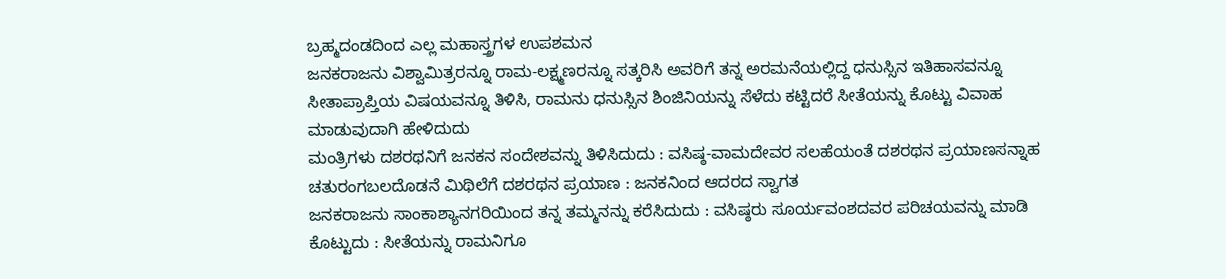ಬ್ರಹ್ಮದಂಡದಿಂದ ಎಲ್ಲ ಮಹಾಸ್ತ್ರಗಳ ಉಪಶಮನ
ಜನಕರಾಜನು ವಿಶ್ವಾಮಿತ್ರರನ್ನೂ ರಾಮ-ಲಕ್ಷ್ಮಣರನ್ನೂ ಸತ್ಕರಿಸಿ ಅವರಿಗೆ ತನ್ನ ಅರಮನೆಯಲ್ಲಿದ್ದ ಧನುಸ್ಸಿನ ಇತಿಹಾಸವನ್ನೂ ಸೀತಾಪ್ರಾಪ್ತಿಯ ವಿಷಯವನ್ನೂ ತಿಳಿಸಿ, ರಾಮನು ಧನುಸ್ಸಿನ ಶಿಂಜಿನಿಯನ್ನು ಸೆಳೆದು ಕಟ್ಟಿದರೆ ಸೀತೆಯನ್ನು ಕೊಟ್ಟು ವಿವಾಹ ಮಾಡುವುದಾಗಿ ಹೇಳಿದುದು
ಮಂತ್ರಿಗಳು ದಶರಥನಿಗೆ ಜನಕನ ಸಂದೇಶವನ್ನು ತಿಳಿಸಿದುದು : ವಸಿಷ್ಠ-ವಾಮದೇವರ ಸಲಹೆಯಂತೆ ದಶರಥನ ಪ್ರಯಾಣಸನ್ನಾಹ
ಚತುರಂಗಬಲದೊಡನೆ ಮಿಥಿಲೆಗೆ ದಶರಥನ ಪ್ರಯಾಣ : ಜನಕನಿಂದ ಆದರದ ಸ್ವಾಗತ
ಜನಕರಾಜನು ಸಾಂಕಾಶ್ಯಾನಗರಿಯಿಂದ ತನ್ನ ತಮ್ಮನನ್ನು ಕರೆಸಿದುದು : ವಸಿಷ್ಠರು ಸೂರ್ಯವಂಶದವರ ಪರಿಚಯವನ್ನು ಮಾಡಿ ಕೊಟ್ಟುದು : ಸೀತೆಯನ್ನು ರಾಮನಿಗೂ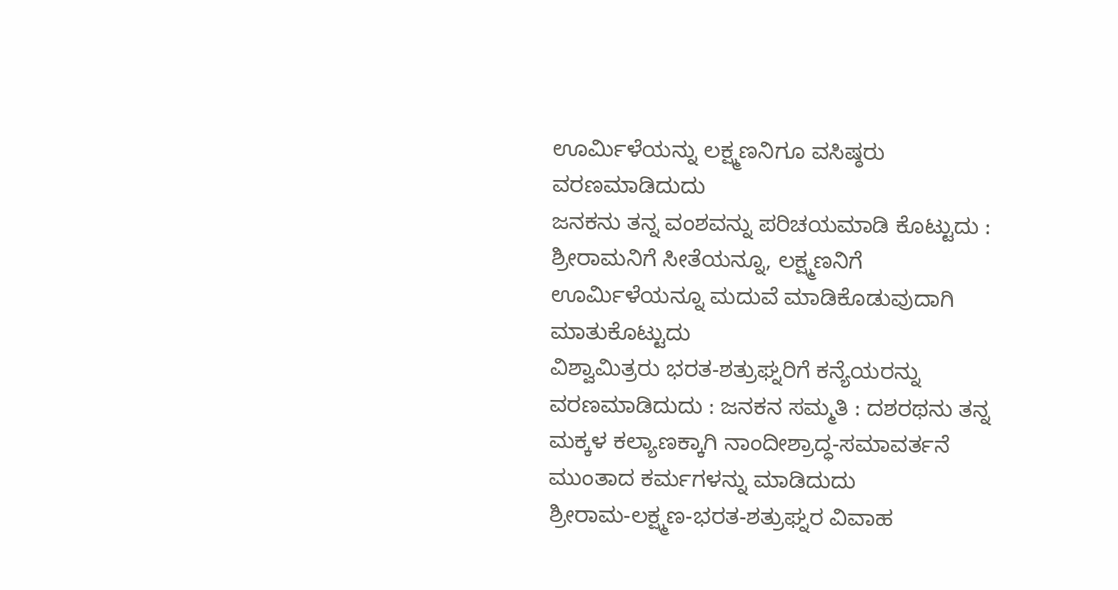ಊರ್ಮಿಳೆಯನ್ನು ಲಕ್ಷ್ಮಣನಿಗೂ ವಸಿಷ್ಠರು ವರಣಮಾಡಿದುದು
ಜನಕನು ತನ್ನ ವಂಶವನ್ನು ಪರಿಚಯಮಾಡಿ ಕೊಟ್ಟುದು : ಶ್ರೀರಾಮನಿಗೆ ಸೀತೆಯನ್ನೂ, ಲಕ್ಷ್ಮಣನಿಗೆ ಊರ್ಮಿಳೆಯನ್ನೂ ಮದುವೆ ಮಾಡಿಕೊಡುವುದಾಗಿ ಮಾತುಕೊಟ್ಟುದು
ವಿಶ್ವಾಮಿತ್ರರು ಭರತ-ಶತ್ರುಘ್ನರಿಗೆ ಕನ್ಯೆಯರನ್ನು ವರಣಮಾಡಿದುದು : ಜನಕನ ಸಮ್ಮತಿ : ದಶರಥನು ತನ್ನ ಮಕ್ಕಳ ಕಲ್ಯಾಣಕ್ಕಾಗಿ ನಾಂದೀಶ್ರಾದ್ಧ-ಸಮಾವರ್ತನೆ ಮುಂತಾದ ಕರ್ಮಗಳನ್ನು ಮಾಡಿದುದು
ಶ್ರೀರಾಮ-ಲಕ್ಷ್ಮಣ-ಭರತ-ಶತ್ರುಘ್ನರ ವಿವಾಹ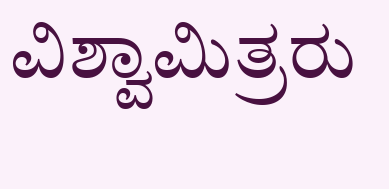ವಿಶ್ವಾಮಿತ್ರರು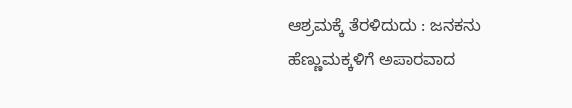ಆಶ್ರಮಕ್ಕೆ ತೆರಳಿದುದು : ಜನಕನು ಹೆಣ್ಣುಮಕ್ಕಳಿಗೆ ಅಪಾರವಾದ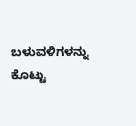ಬಳುವಳಿಗಳನ್ನು ಕೊಟ್ಟು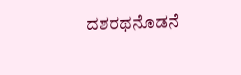ದಶರಥನೊಡನೆ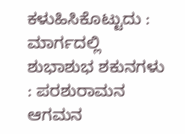ಕಳುಹಿಸಿಕೊಟ್ಟುದು : ಮಾರ್ಗದಲ್ಲಿ ಶುಭಾಶುಭ ಶಕುನಗಳು : ಪರಶುರಾಮನ ಆಗಮನ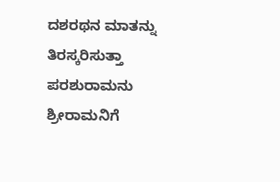ದಶರಥನ ಮಾತನ್ನು ತಿರಸ್ಕರಿಸುತ್ತಾ ಪರಶುರಾಮನು ಶ್ರೀರಾಮನಿಗೆ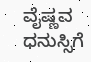ವೈಷ್ಣವ ಧನುಸ್ಸಿಗೆ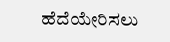ಹೆದೆಯೇರಿಸಲು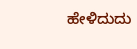ಹೇಳಿದುದು